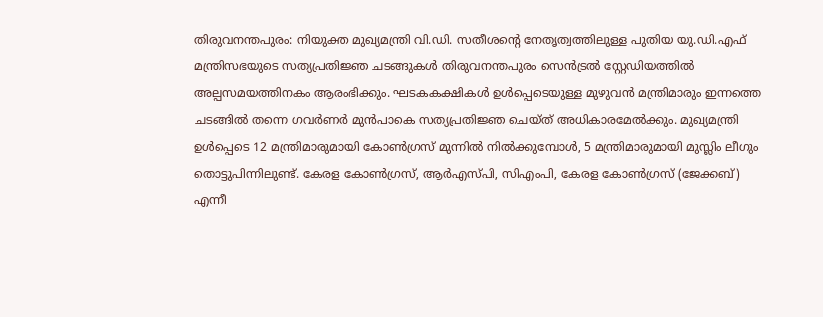തിരുവനന്തപുരം: നിയുക്ത മുഖ്യമന്ത്രി വി.ഡി. സതീശന്റെ നേതൃത്വത്തിലുള്ള പുതിയ യു.ഡി.എഫ് മന്ത്രിസഭയുടെ സത്യപ്രതിജ്ഞ ചടങ്ങുകൾ തിരുവനന്തപുരം സെൻട്രൽ സ്റ്റേഡിയത്തിൽ അല്പസമയത്തിനകം ആരംഭിക്കും. ഘടകകക്ഷികൾ ഉൾപ്പെടെയുള്ള മുഴുവൻ മന്ത്രിമാരും ഇന്നത്തെ ചടങ്ങിൽ തന്നെ ഗവർണർ മുൻപാകെ സത്യപ്രതിജ്ഞ ചെയ്ത് അധികാരമേൽക്കും. മുഖ്യമന്ത്രി ഉൾപ്പെടെ 12 മന്ത്രിമാരുമായി കോൺഗ്രസ് മുന്നിൽ നിൽക്കുമ്പോൾ, 5 മന്ത്രിമാരുമായി മുസ്ലിം ലീഗും തൊട്ടുപിന്നിലുണ്ട്. കേരള കോൺഗ്രസ്, ആർഎസ്പി, സിഎംപി, കേരള കോൺഗ്രസ് (ജേക്കബ്) എന്നീ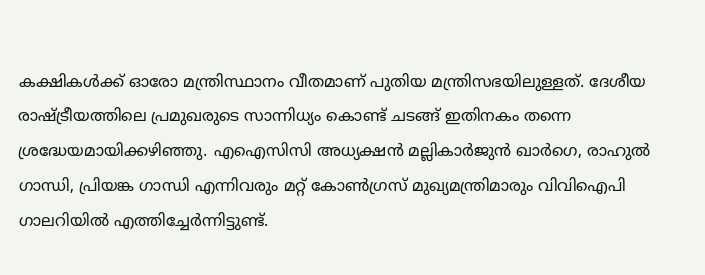കക്ഷികൾക്ക് ഓരോ മന്ത്രിസ്ഥാനം വീതമാണ് പുതിയ മന്ത്രിസഭയിലുള്ളത്. ദേശീയ രാഷ്ട്രീയത്തിലെ പ്രമുഖരുടെ സാന്നിധ്യം കൊണ്ട് ചടങ്ങ് ഇതിനകം തന്നെ ശ്രദ്ധേയമായിക്കഴിഞ്ഞു. എഐസിസി അധ്യക്ഷൻ മല്ലികാർജുൻ ഖാർഗെ, രാഹുൽ ഗാന്ധി, പ്രിയങ്ക ഗാന്ധി എന്നിവരും മറ്റ് കോൺഗ്രസ് മുഖ്യമന്ത്രിമാരും വിവിഐപി ഗാലറിയിൽ എത്തിച്ചേർന്നിട്ടുണ്ട്.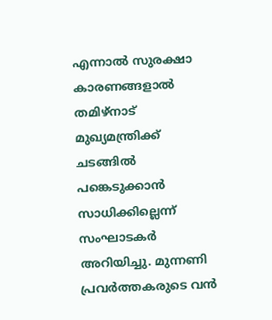എന്നാൽ സുരക്ഷാ കാരണങ്ങളാൽ തമിഴ്നാട് മുഖ്യമന്ത്രിക്ക് ചടങ്ങിൽ പങ്കെടുക്കാൻ സാധിക്കില്ലെന്ന് സംഘാടകർ അറിയിച്ചു. മുന്നണി പ്രവർത്തകരുടെ വൻ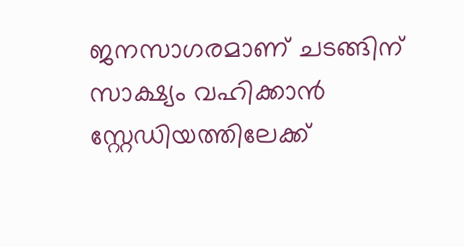ജനസാഗരമാണ് ചടങ്ങിന് സാക്ഷ്യം വഹിക്കാൻ സ്റ്റേഡിയത്തിലേക്ക്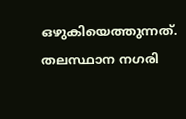ഒഴുകിയെത്തുന്നത്. തലസ്ഥാന നഗരി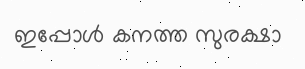ഇപ്പോൾ കനത്ത സുരക്ഷാ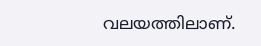വലയത്തിലാണ്.